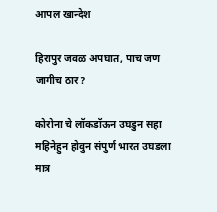आपल खान्देश

हिरापुर जवळ अपघात, पाच जण जागीच ठार?

कोरोना चे लॉकडॉऊन उघडुन सहा महिनेहुन होवुन संपुर्ण भारत उघडला मात्र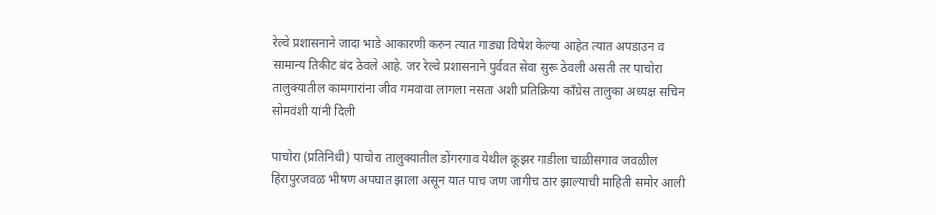रेल्वे प्रशासनाने जादा भाडे आकारणी करुन त्यात गाड्या विषेश केल्या आहेत त्यात अपडाउन व सामान्य तिकीट बंद ठेवले आहे. जर रेल्वे प्रशासनाने पुर्ववत सेवा सुरू ठेवली असती तर पाचोरा तालुक्यातील कामगारांना जीव गमवावा लागला नसता अशी प्रतिक्रिया कॉंग्रेस तालुका अध्यक्ष सचिन सोमवंशी यांनी दिली

पाचोरा (प्रतिनिधी) पाचोरा तालुक्यातील डोंगरगाव येथील क्रूझर गाडीला चाळीसगाव जवळील हिरापुरजवळ भीषण अपघात झाला असून यात पाच जण जागीच ठार झाल्याची माहिती समोर आली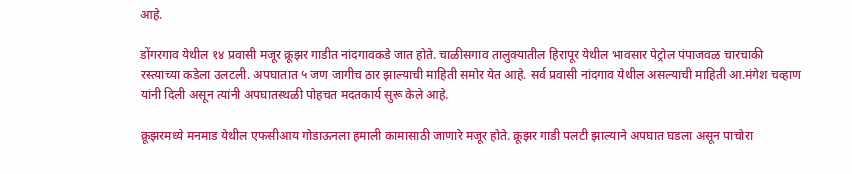आहे.

डोंगरगाव येथील १४ प्रवासी मजूर क्रूझर गाडीत नांदगावकडे जात होते. चाळीसगाव तालुक्यातील हिरापूर येथील भावसार पेट्रोल पंपाजवळ चारचाकी रस्त्याच्या कडेला उलटली. अपघातात ५ जण जागीच ठार झाल्याची माहिती समोर येत आहे. सर्व प्रवासी नांदगाव येथील असल्याची माहिती आ.मंगेश चव्हाण यांनी दिली असून त्यांनी अपघातस्थळी पोहचत मदतकार्य सुरू केले आहे.

क्रूझरमध्ये मनमाड येथील एफसीआय गोडाऊनला हमाली कामासाठी जाणारे मजूर होते. क्रूझर गाडी पलटी झाल्याने अपघात घडला असून पाचोरा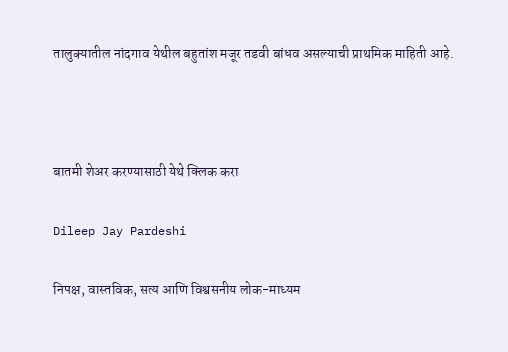तालुक्यातील नांदगाव येथील बहुतांश मजूर तडवी बांधव असल्याची प्राथमिक माहिती आहे.



बातमी शेअर करण्यासाठी येथे क्लिक करा

Dileep Jay Pardeshi

निपक्ष, वास्तविक, सत्य आणि विश्वसनीय लोक-माध्यम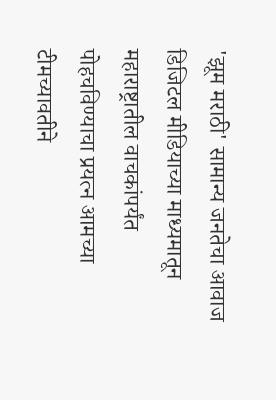'झूम मराठी' सामान्य जनतेचा आवाज डिजिटल मीडियाच्या माध्यमातून महाराष्ट्रातील वाचकांपर्यंत पोहचविण्याचा प्रयत्न आमच्या टीमच्यावतीने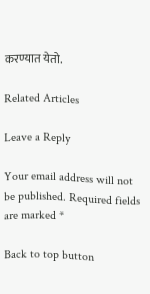करण्यात येतो.

Related Articles

Leave a Reply

Your email address will not be published. Required fields are marked *

Back to top button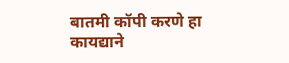बातमी कॉपी करणे हा कायद्याने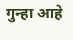गुन्हा आहे